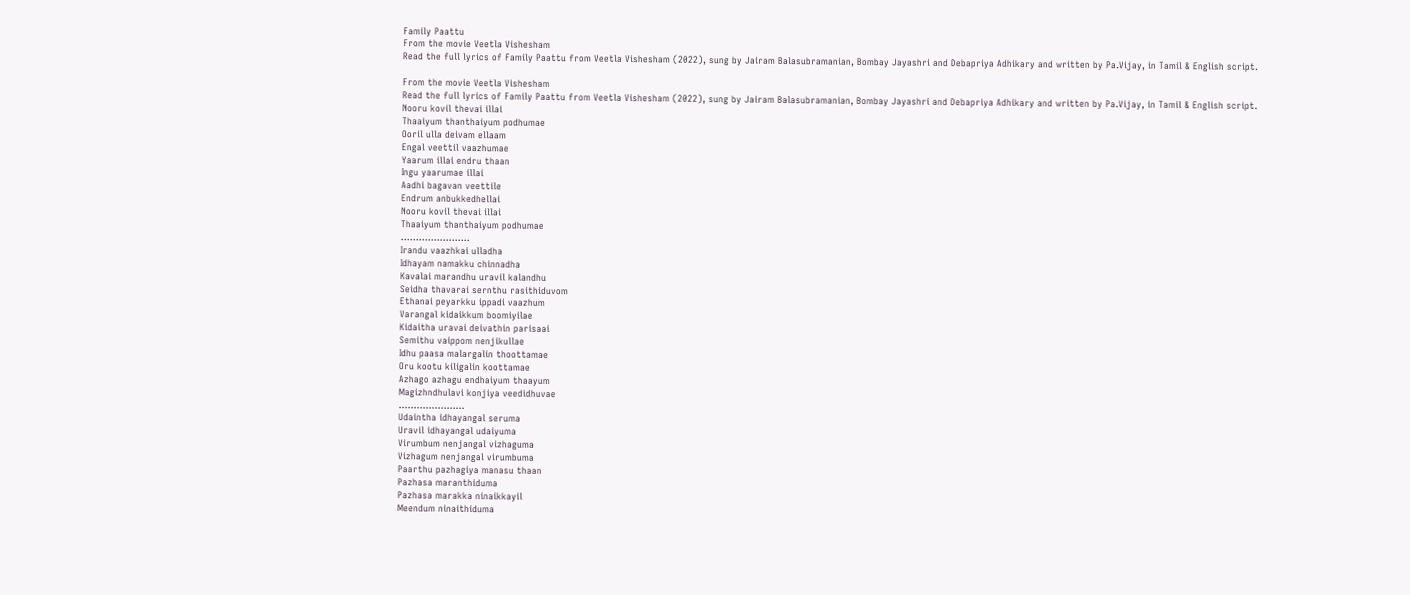Family Paattu
From the movie Veetla Vishesham
Read the full lyrics of Family Paattu from Veetla Vishesham (2022), sung by Jairam Balasubramanian, Bombay Jayashri and Debapriya Adhikary and written by Pa.Vijay, in Tamil & English script.

From the movie Veetla Vishesham
Read the full lyrics of Family Paattu from Veetla Vishesham (2022), sung by Jairam Balasubramanian, Bombay Jayashri and Debapriya Adhikary and written by Pa.Vijay, in Tamil & English script.
Nooru kovil thevai illai
Thaaiyum thanthaiyum podhumae
Ooril ulla deivam ellaam
Engal veettil vaazhumae
Yaarum illai endru thaan
Ingu yaarumae illai
Aadhi bagavan veettile
Endrum anbukkedhellai
Nooru kovil thevai illai
Thaaiyum thanthaiyum podhumae
…………………..
Irandu vaazhkai ulladha
Idhayam namakku chinnadha
Kavalai marandhu uravil kalandhu
Seidha thavarai sernthu rasithiduvom
Ethanai peyarkku ippadi vaazhum
Varangal kidaikkum boomiyilae
Kidaitha uravai deivathin parisaai
Semithu vaippom nenjikullae
Idhu paasa malargalin thoottamae
Oru kootu kiligalin koottamae
Azhago azhagu endhaiyum thaayum
Magizhndhulavi konjiya veedidhuvae
………………….
Udaintha idhayangal seruma
Uravil idhayangal udaiyuma
Virumbum nenjangal vizhaguma
Vizhagum nenjangal virumbuma
Paarthu pazhagiya manasu thaan
Pazhasa maranthiduma
Pazhasa marakka ninaikkayil
Meendum ninaithiduma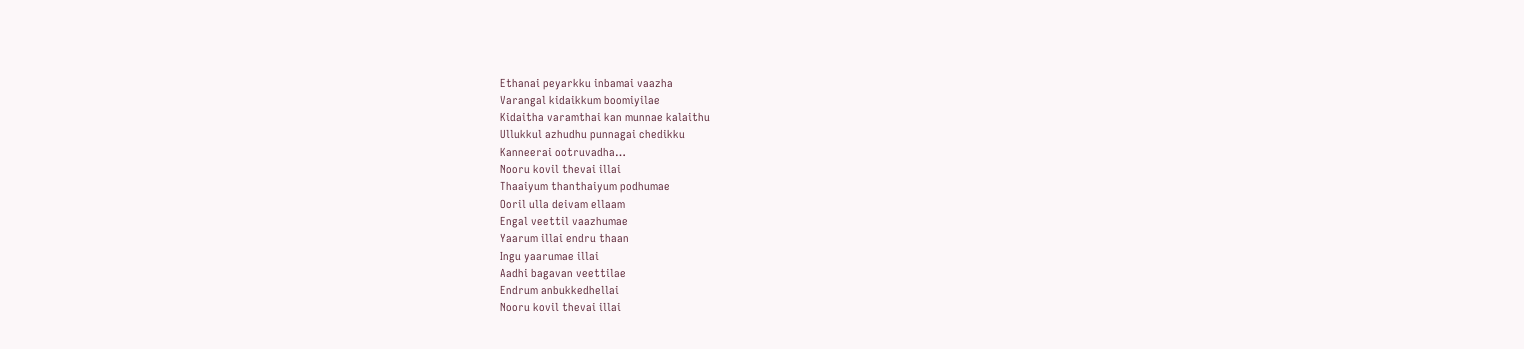Ethanai peyarkku inbamai vaazha
Varangal kidaikkum boomiyilae
Kidaitha varamthai kan munnae kalaithu
Ullukkul azhudhu punnagai chedikku
Kanneerai ootruvadha…
Nooru kovil thevai illai
Thaaiyum thanthaiyum podhumae
Ooril ulla deivam ellaam
Engal veettil vaazhumae
Yaarum illai endru thaan
Ingu yaarumae illai
Aadhi bagavan veettilae
Endrum anbukkedhellai
Nooru kovil thevai illai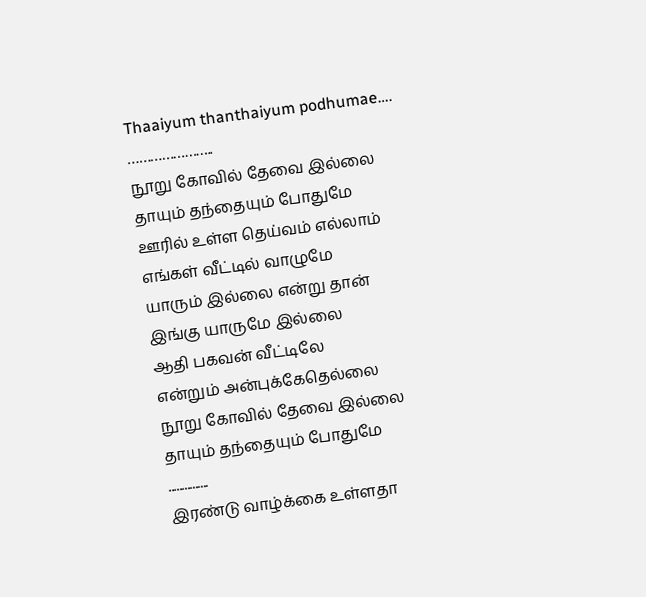Thaaiyum thanthaiyum podhumae….
…………………..
நூறு கோவில் தேவை இல்லை
தாயும் தந்தையும் போதுமே
ஊரில் உள்ள தெய்வம் எல்லாம்
எங்கள் வீட்டில் வாழுமே
யாரும் இல்லை என்று தான்
இங்கு யாருமே இல்லை
ஆதி பகவன் வீட்டிலே
என்றும் அன்புக்கேதெல்லை
நூறு கோவில் தேவை இல்லை
தாயும் தந்தையும் போதுமே
...............
இரண்டு வாழ்க்கை உள்ளதா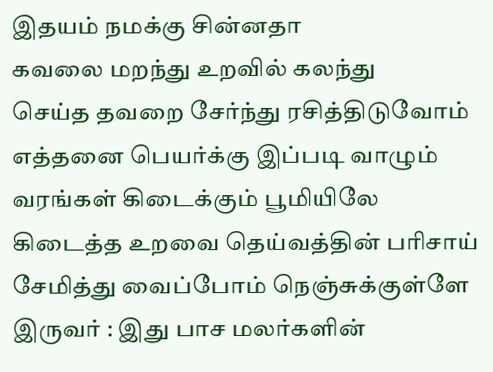இதயம் நமக்கு சின்னதா
கவலை மறந்து உறவில் கலந்து
செய்த தவறை சேர்ந்து ரசித்திடுவோம்
எத்தனை பெயர்க்கு இப்படி வாழும்
வரங்கள் கிடைக்கும் பூமியிலே
கிடைத்த உறவை தெய்வத்தின் பரிசாய்
சேமித்து வைப்போம் நெஞ்சுக்குள்ளே
இருவர் : இது பாச மலர்களின்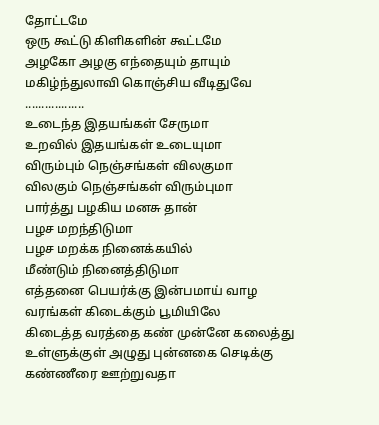தோட்டமே
ஒரு கூட்டு கிளிகளின் கூட்டமே
அழகோ அழகு எந்தையும் தாயும்
மகிழ்ந்துலாவி கொஞ்சிய வீடிதுவே
..................
உடைந்த இதயங்கள் சேருமா
உறவில் இதயங்கள் உடையுமா
விரும்பும் நெஞ்சங்கள் விலகுமா
விலகும் நெஞ்சங்கள் விரும்புமா
பார்த்து பழகிய மனசு தான்
பழச மறந்திடுமா
பழச மறக்க நினைக்கயில்
மீண்டும் நினைத்திடுமா
எத்தனை பெயர்க்கு இன்பமாய் வாழ
வரங்கள் கிடைக்கும் பூமியிலே
கிடைத்த வரத்தை கண் முன்னே கலைத்து
உள்ளுக்குள் அழுது புன்னகை செடிக்கு
கண்ணீரை ஊற்றுவதா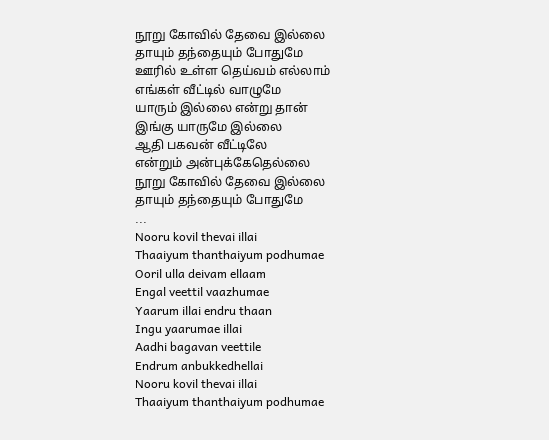நூறு கோவில் தேவை இல்லை
தாயும் தந்தையும் போதுமே
ஊரில் உள்ள தெய்வம் எல்லாம்
எங்கள் வீட்டில் வாழுமே
யாரும் இல்லை என்று தான்
இங்கு யாருமே இல்லை
ஆதி பகவன் வீட்டிலே
என்றும் அன்புக்கேதெல்லை
நூறு கோவில் தேவை இல்லை
தாயும் தந்தையும் போதுமே
...
Nooru kovil thevai illai
Thaaiyum thanthaiyum podhumae
Ooril ulla deivam ellaam
Engal veettil vaazhumae
Yaarum illai endru thaan
Ingu yaarumae illai
Aadhi bagavan veettile
Endrum anbukkedhellai
Nooru kovil thevai illai
Thaaiyum thanthaiyum podhumae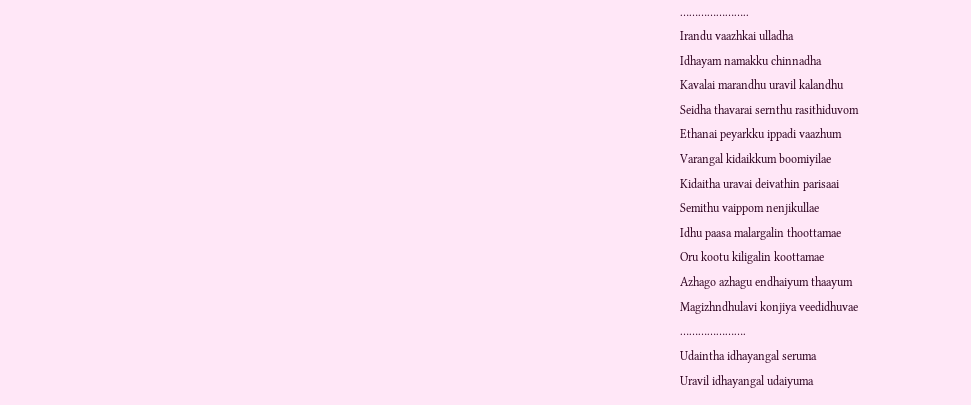…………………..
Irandu vaazhkai ulladha
Idhayam namakku chinnadha
Kavalai marandhu uravil kalandhu
Seidha thavarai sernthu rasithiduvom
Ethanai peyarkku ippadi vaazhum
Varangal kidaikkum boomiyilae
Kidaitha uravai deivathin parisaai
Semithu vaippom nenjikullae
Idhu paasa malargalin thoottamae
Oru kootu kiligalin koottamae
Azhago azhagu endhaiyum thaayum
Magizhndhulavi konjiya veedidhuvae
………………….
Udaintha idhayangal seruma
Uravil idhayangal udaiyuma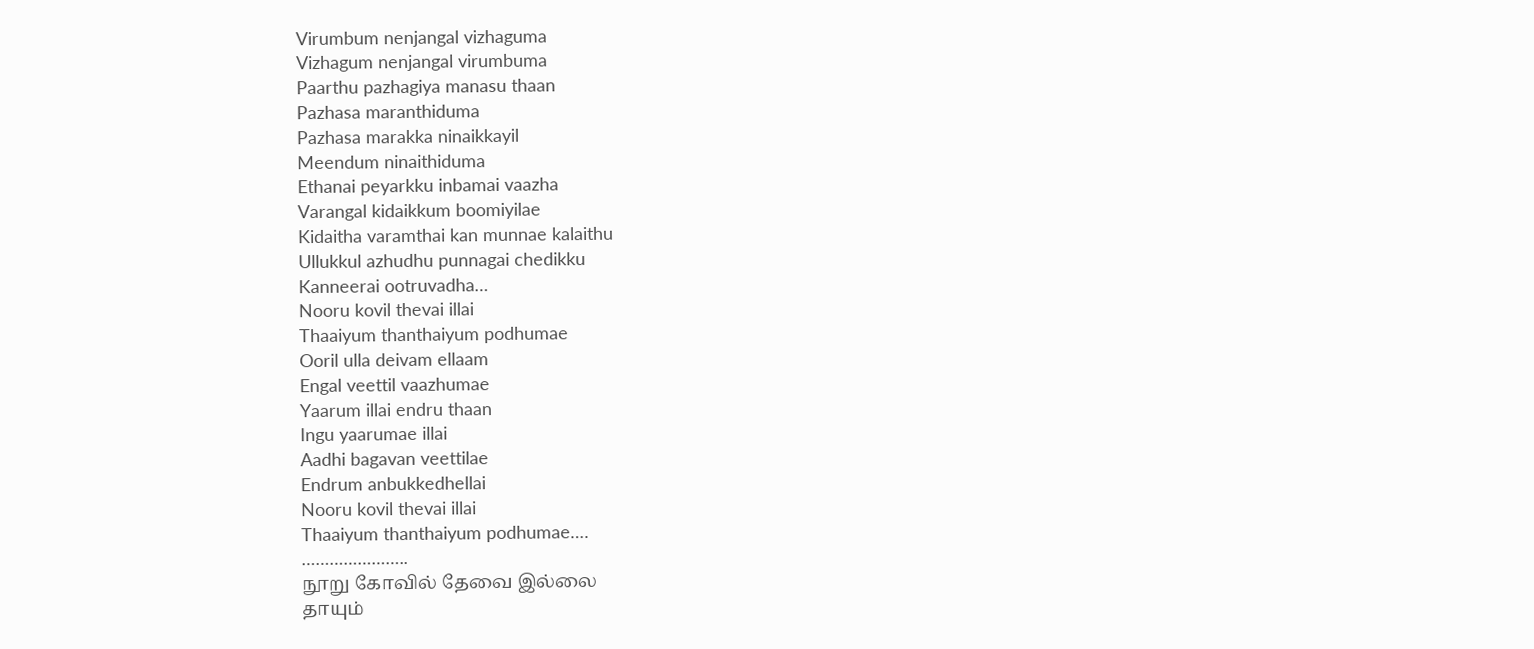Virumbum nenjangal vizhaguma
Vizhagum nenjangal virumbuma
Paarthu pazhagiya manasu thaan
Pazhasa maranthiduma
Pazhasa marakka ninaikkayil
Meendum ninaithiduma
Ethanai peyarkku inbamai vaazha
Varangal kidaikkum boomiyilae
Kidaitha varamthai kan munnae kalaithu
Ullukkul azhudhu punnagai chedikku
Kanneerai ootruvadha…
Nooru kovil thevai illai
Thaaiyum thanthaiyum podhumae
Ooril ulla deivam ellaam
Engal veettil vaazhumae
Yaarum illai endru thaan
Ingu yaarumae illai
Aadhi bagavan veettilae
Endrum anbukkedhellai
Nooru kovil thevai illai
Thaaiyum thanthaiyum podhumae….
…………………..
நூறு கோவில் தேவை இல்லை
தாயும்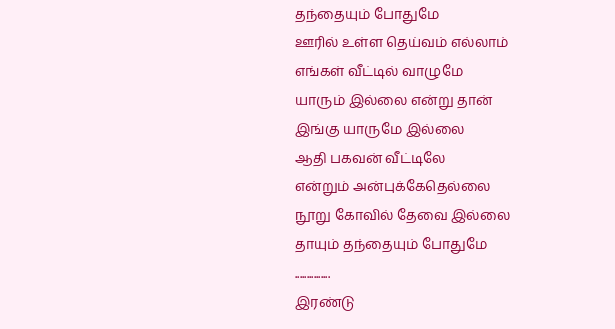தந்தையும் போதுமே
ஊரில் உள்ள தெய்வம் எல்லாம்
எங்கள் வீட்டில் வாழுமே
யாரும் இல்லை என்று தான்
இங்கு யாருமே இல்லை
ஆதி பகவன் வீட்டிலே
என்றும் அன்புக்கேதெல்லை
நூறு கோவில் தேவை இல்லை
தாயும் தந்தையும் போதுமே
...............
இரண்டு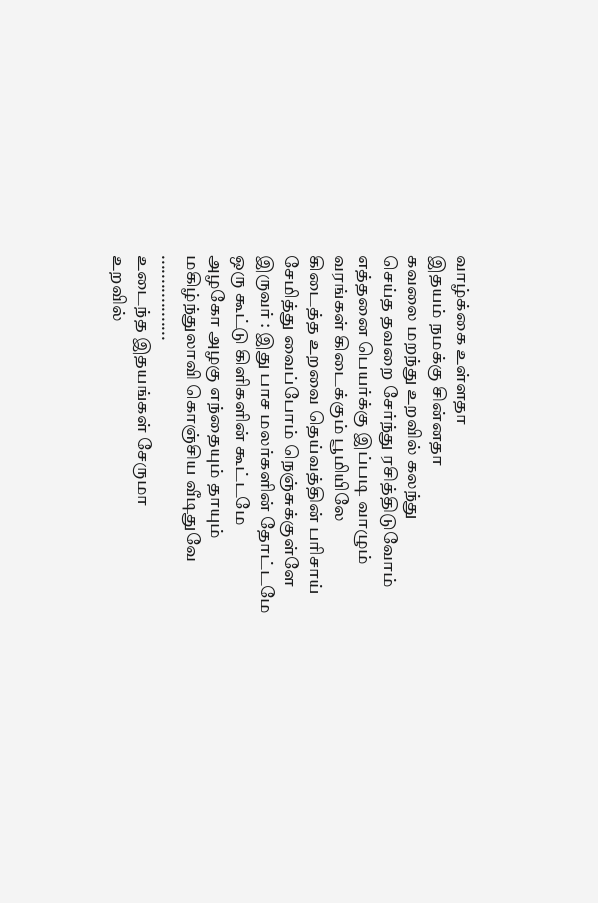வாழ்க்கை உள்ளதா
இதயம் நமக்கு சின்னதா
கவலை மறந்து உறவில் கலந்து
செய்த தவறை சேர்ந்து ரசித்திடுவோம்
எத்தனை பெயர்க்கு இப்படி வாழும்
வரங்கள் கிடைக்கும் பூமியிலே
கிடைத்த உறவை தெய்வத்தின் பரிசாய்
சேமித்து வைப்போம் நெஞ்சுக்குள்ளே
இருவர் : இது பாச மலர்களின் தோட்டமே
ஒரு கூட்டு கிளிகளின் கூட்டமே
அழகோ அழகு எந்தையும் தாயும்
மகிழ்ந்துலாவி கொஞ்சிய வீடிதுவே
..................
உடைந்த இதயங்கள் சேருமா
உறவில்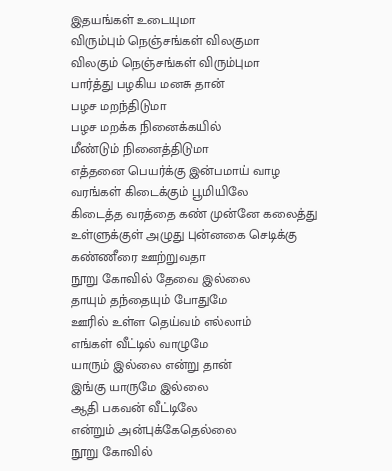இதயங்கள் உடையுமா
விரும்பும் நெஞ்சங்கள் விலகுமா
விலகும் நெஞ்சங்கள் விரும்புமா
பார்த்து பழகிய மனசு தான்
பழச மறந்திடுமா
பழச மறக்க நினைக்கயில்
மீண்டும் நினைத்திடுமா
எத்தனை பெயர்க்கு இன்பமாய் வாழ
வரங்கள் கிடைக்கும் பூமியிலே
கிடைத்த வரத்தை கண் முன்னே கலைத்து
உள்ளுக்குள் அழுது புன்னகை செடிக்கு
கண்ணீரை ஊற்றுவதா
நூறு கோவில் தேவை இல்லை
தாயும் தந்தையும் போதுமே
ஊரில் உள்ள தெய்வம் எல்லாம்
எங்கள் வீட்டில் வாழுமே
யாரும் இல்லை என்று தான்
இங்கு யாருமே இல்லை
ஆதி பகவன் வீட்டிலே
என்றும் அன்புக்கேதெல்லை
நூறு கோவில்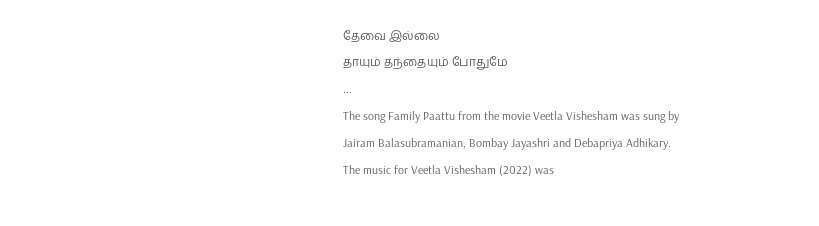தேவை இல்லை
தாயும் தந்தையும் போதுமே
...
The song Family Paattu from the movie Veetla Vishesham was sung by Jairam Balasubramanian, Bombay Jayashri and Debapriya Adhikary.
The music for Veetla Vishesham (2022) was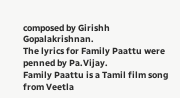composed by Girishh Gopalakrishnan.
The lyrics for Family Paattu were penned by Pa.Vijay.
Family Paattu is a Tamil film song from Veetla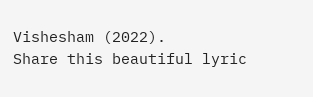Vishesham (2022).
Share this beautiful lyric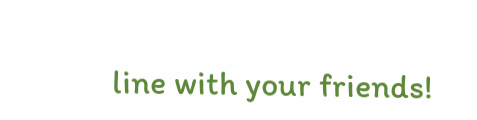line with your friends!